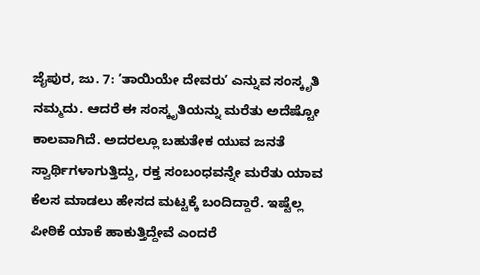ಜೈಪುರ, ಜು. 7: ʼತಾಯಿಯೇ ದೇವರುʼ ಎನ್ನುವ ಸಂಸ್ಕೃತಿ ನಮ್ಮದು. ಆದರೆ ಈ ಸಂಸ್ಕೃತಿಯನ್ನು ಮರೆತು ಅದೆಷ್ಟೋ ಕಾಲವಾಗಿದೆ. ಅದರಲ್ಲೂ ಬಹುತೇಕ ಯುವ ಜನತೆ ಸ್ವಾರ್ಥಿಗಳಾಗುತ್ತಿದ್ದು, ರಕ್ತ ಸಂಬಂಧವನ್ನೇ ಮರೆತು ಯಾವ ಕೆಲಸ ಮಾಡಲು ಹೇಸದ ಮಟ್ಟಕ್ಕೆ ಬಂದಿದ್ದಾರೆ. ಇಷ್ಟೆಲ್ಲ ಪೀಠಿಕೆ ಯಾಕೆ ಹಾಕುತ್ತಿದ್ದೇವೆ ಎಂದರೆ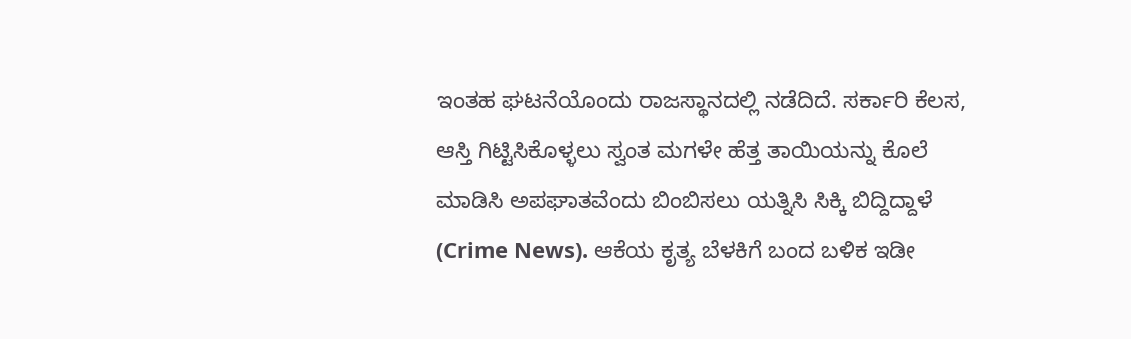ಇಂತಹ ಘಟನೆಯೊಂದು ರಾಜಸ್ಥಾನದಲ್ಲಿ ನಡೆದಿದೆ. ಸರ್ಕಾರಿ ಕೆಲಸ, ಆಸ್ತಿ ಗಿಟ್ಟಿಸಿಕೊಳ್ಳಲು ಸ್ವಂತ ಮಗಳೇ ಹೆತ್ತ ತಾಯಿಯನ್ನು ಕೊಲೆ ಮಾಡಿಸಿ ಅಪಘಾತವೆಂದು ಬಿಂಬಿಸಲು ಯತ್ನಿಸಿ ಸಿಕ್ಕಿ ಬಿದ್ದಿದ್ದಾಳೆ (Crime News). ಆಕೆಯ ಕೃತ್ಯ ಬೆಳಕಿಗೆ ಬಂದ ಬಳಿಕ ಇಡೀ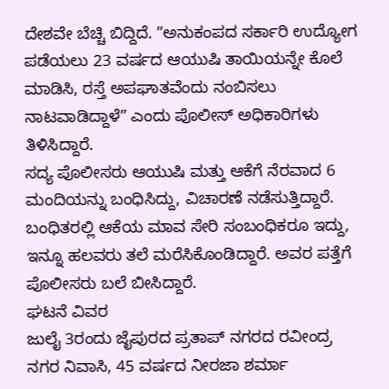ದೇಶವೇ ಬೆಚ್ಚಿ ಬಿದ್ದಿದೆ. ʼʼಅನುಕಂಪದ ಸರ್ಕಾರಿ ಉದ್ಯೋಗ ಪಡೆಯಲು 23 ವರ್ಷದ ಆಯುಷಿ ತಾಯಿಯನ್ನೇ ಕೊಲೆ ಮಾಡಿಸಿ, ರಸ್ತೆ ಅಪಘಾತವೆಂದು ನಂಬಿಸಲು ನಾಟವಾಡಿದ್ದಾಳೆʼʼ ಎಂದು ಪೊಲೀಸ್ ಅಧಿಕಾರಿಗಳು ತಿಳಿಸಿದ್ದಾರೆ.
ಸದ್ಯ ಪೊಲೀಸರು ಆಯುಷಿ ಮತ್ತು ಆಕೆಗೆ ನೆರವಾದ 6 ಮಂದಿಯನ್ನು ಬಂಧಿಸಿದ್ದು, ವಿಚಾರಣೆ ನಡೆಸುತ್ತಿದ್ದಾರೆ. ಬಂಧಿತರಲ್ಲಿ ಆಕೆಯ ಮಾವ ಸೇರಿ ಸಂಬಂಧಿಕರೂ ಇದ್ದು, ಇನ್ನೂ ಹಲವರು ತಲೆ ಮರೆಸಿಕೊಂಡಿದ್ದಾರೆ. ಅವರ ಪತ್ತೆಗೆ ಪೊಲೀಸರು ಬಲೆ ಬೀಸಿದ್ದಾರೆ.
ಘಟನೆ ವಿವರ
ಜುಲೈ 3ರಂದು ಜೈಪುರದ ಪ್ರತಾಪ್ ನಗರದ ರವೀಂದ್ರ ನಗರ ನಿವಾಸಿ, 45 ವರ್ಷದ ನೀರಜಾ ಶರ್ಮಾ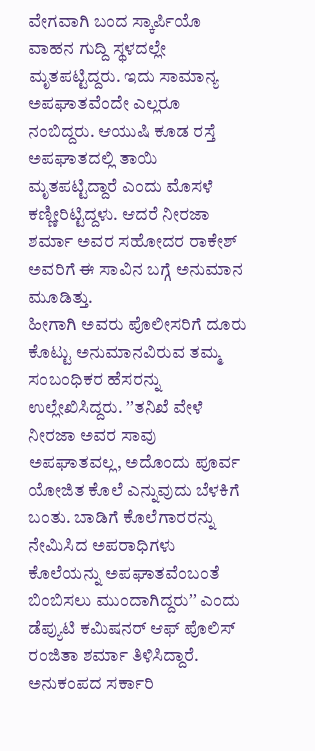ವೇಗವಾಗಿ ಬಂದ ಸ್ಕಾರ್ಪಿಯೊ ವಾಹನ ಗುದ್ದಿ ಸ್ಥಳದಲ್ಲೇ ಮೃತಪಟ್ಟಿದ್ದರು. ಇದು ಸಾಮಾನ್ಯ ಅಪಘಾತವೆಂದೇ ಎಲ್ಲರೂ ನಂಬಿದ್ದರು. ಆಯುಷಿ ಕೂಡ ರಸ್ತೆ ಅಪಘಾತದಲ್ಲಿ ತಾಯಿ ಮೃತಪಟ್ಟಿದ್ದಾರೆ ಎಂದು ಮೊಸಳೆ ಕಣ್ಣೀರಿಟ್ಟಿದ್ದಳು. ಆದರೆ ನೀರಜಾ ಶರ್ಮಾ ಅವರ ಸಹೋದರ ರಾಕೇಶ್ ಅವರಿಗೆ ಈ ಸಾವಿನ ಬಗ್ಗೆ ಅನುಮಾನ ಮೂಡಿತ್ತು.
ಹೀಗಾಗಿ ಅವರು ಪೊಲೀಸರಿಗೆ ದೂರು ಕೊಟ್ಟು ಅನುಮಾನವಿರುವ ತಮ್ಮ ಸಂಬಂಧಿಕರ ಹೆಸರನ್ನು ಉಲ್ಲೇಖಿಸಿದ್ದರು. ʼʼತನಿಖೆ ವೇಳೆ ನೀರಜಾ ಅವರ ಸಾವು ಅಪಘಾತವಲ್ಲ, ಅದೊಂದು ಪೂರ್ವ ಯೋಜಿತ ಕೊಲೆ ಎನ್ನುವುದು ಬೆಳಕಿಗೆ ಬಂತು. ಬಾಡಿಗೆ ಕೊಲೆಗಾರರನ್ನು ನೇಮಿಸಿದ ಅಪರಾಧಿಗಳು ಕೊಲೆಯನ್ನು ಅಪಘಾತವೆಂಬಂತೆ ಬಿಂಬಿಸಲು ಮುಂದಾಗಿದ್ದರುʼʼ ಎಂದು ಡೆಪ್ಯುಟಿ ಕಮಿಷನರ್ ಆಫ್ ಪೊಲಿಸ್ ರಂಜಿತಾ ಶರ್ಮಾ ತಿಳಿಸಿದ್ದಾರೆ.
ಅನುಕಂಪದ ಸರ್ಕಾರಿ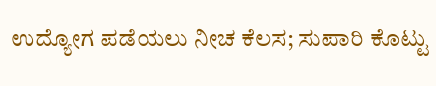ಉದ್ಯೋಗ ಪಡೆಯಲು ನೀಚ ಕೆಲಸ; ಸುಪಾರಿ ಕೊಟ್ಟು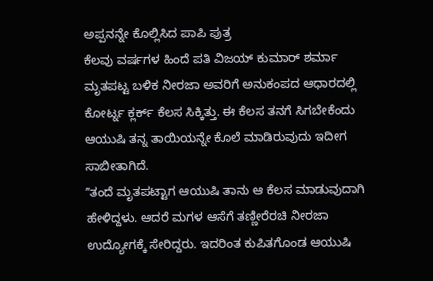ಅಪ್ಪನನ್ನೇ ಕೊಲ್ಲಿಸಿದ ಪಾಪಿ ಪುತ್ರ
ಕೆಲವು ವರ್ಷಗಳ ಹಿಂದೆ ಪತಿ ವಿಜಯ್ ಕುಮಾರ್ ಶರ್ಮಾ ಮೃತಪಟ್ಟ ಬಳಿಕ ನೀರಜಾ ಅವರಿಗೆ ಅನುಕಂಪದ ಆಧಾರದಲ್ಲಿ ಕೋರ್ಟ್ನ ಕ್ಲರ್ಕ್ ಕೆಲಸ ಸಿಕ್ಕಿತ್ತು. ಈ ಕೆಲಸ ತನಗೆ ಸಿಗಬೇಕೆಂದು ಆಯುಷಿ ತನ್ನ ತಾಯಿಯನ್ನೇ ಕೊಲೆ ಮಾಡಿರುವುದು ಇದೀಗ ಸಾಬೀತಾಗಿದೆ.
ʼʼತಂದೆ ಮೃತಪಟ್ಟಾಗ ಆಯುಷಿ ತಾನು ಆ ಕೆಲಸ ಮಾಡುವುದಾಗಿ ಹೇಳಿದ್ದಳು. ಆದರೆ ಮಗಳ ಆಸೆಗೆ ತಣ್ಣೀರೆರಚಿ ನೀರಜಾ ಉದ್ಯೋಗಕ್ಕೆ ಸೇರಿದ್ದರು. ಇದರಿಂತ ಕುಪಿತಗೊಂಡ ಆಯುಷಿ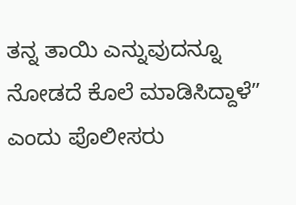ತನ್ನ ತಾಯಿ ಎನ್ನುವುದನ್ನೂ ನೋಡದೆ ಕೊಲೆ ಮಾಡಿಸಿದ್ದಾಳೆʼʼ ಎಂದು ಪೊಲೀಸರು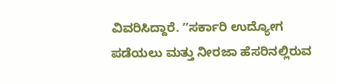ವಿವರಿಸಿದ್ದಾರೆ. ʼʼಸರ್ಕಾರಿ ಉದ್ಯೋಗ ಪಡೆಯಲು ಮತ್ತು ನೀರಜಾ ಹೆಸರಿನಲ್ಲಿರುವ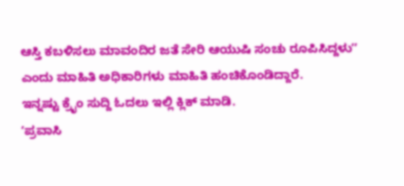ಆಸ್ತಿ ಕಬಳಿಸಲು ಮಾವಂದಿರ ಜತೆ ಸೇರಿ ಆಯುಷಿ ಸಂಚು ರೂಪಿಸಿದ್ದಳುʼʼ ಎಂದು ಮಾಹಿತಿ ಅಧಿಕಾರಿಗಳು ಮಾಹಿತಿ ಹಂಚಿಕೊಂಡಿದ್ದಾರೆ.
ಇನ್ನಷ್ಟು ಕ್ರೈಂ ಸುದ್ದಿ ಓದಲು ಇಲ್ಲಿ ಕ್ಲಿಕ್ ಮಾಡಿ.
ʼಪ್ರವಾಸಿ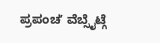ಪ್ರಪಂಚʼ ವೆಬ್ಸೈಟ್ಗೆ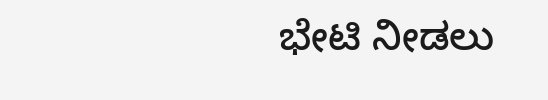ಭೇಟಿ ನೀಡಲು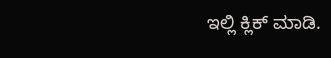ಇಲ್ಲಿ ಕ್ಲಿಕ್ ಮಾಡಿ.